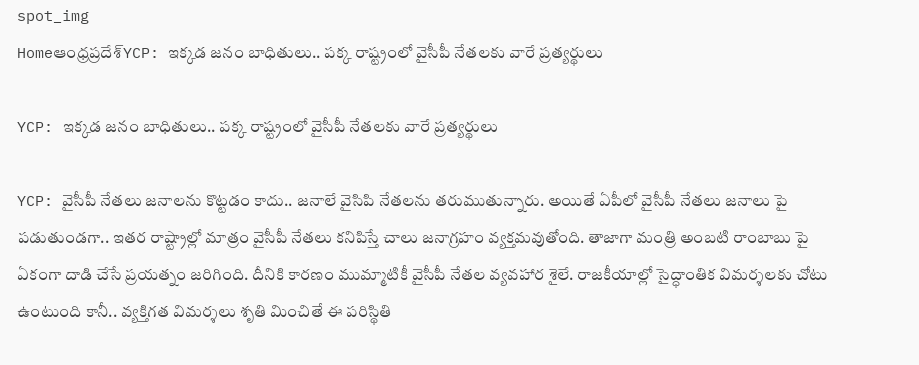spot_img
Homeఆంధ్రప్రదేశ్‌YCP: ఇక్కడ జనం బాధితులు.. పక్క రాష్ట్రంలో వైసీపీ నేతలకు వారే ప్రత్యర్థులు

YCP: ఇక్కడ జనం బాధితులు.. పక్క రాష్ట్రంలో వైసీపీ నేతలకు వారే ప్రత్యర్థులు

YCP: వైసీపీ నేతలు జనాలను కొట్టడం కాదు.. జనాలే వైసిపి నేతలను తరుముతున్నారు. అయితే ఏపీలో వైసీపీ నేతలు జనాలు పై పడుతుండగా.. ఇతర రాష్ట్రాల్లో మాత్రం వైసీపీ నేతలు కనిపిస్తే చాలు జనాగ్రహం వ్యక్తమవుతోంది. తాజాగా మంత్రి అంబటి రాంబాబు పై ఏకంగా దాడి చేసే ప్రయత్నం జరిగింది. దీనికి కారణం ముమ్మాటికీ వైసీపీ నేతల వ్యవహార శైలే. రాజకీయాల్లో సైద్ధాంతిక విమర్శలకు చోటు ఉంటుంది కానీ.. వ్యక్తిగత విమర్శలు శృతి మించితే ఈ పరిస్థితి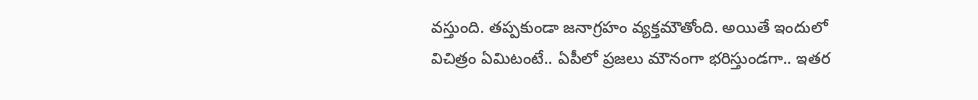వస్తుంది. తప్పకుండా జనాగ్రహం వ్యక్తమౌతోంది. అయితే ఇందులో విచిత్రం ఏమిటంటే.. ఏపీలో ప్రజలు మౌనంగా భరిస్తుండగా.. ఇతర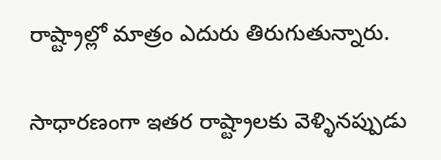రాష్ట్రాల్లో మాత్రం ఎదురు తిరుగుతున్నారు.

సాధారణంగా ఇతర రాష్ట్రాలకు వెళ్ళినప్పుడు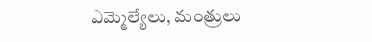ఎమ్మెల్యేలు, మంత్రులు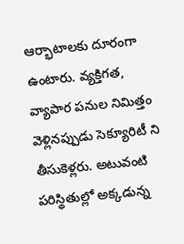ఆర్భాటాలకు దూరంగా ఉంటారు. వ్యక్తిగత, వ్యాపార పనుల నిమిత్తం వెళ్లినప్పుడు సెక్యూరిటీ ని తీసుకెళ్లరు. అటువంటి పరిస్థితుల్లో అక్కడున్న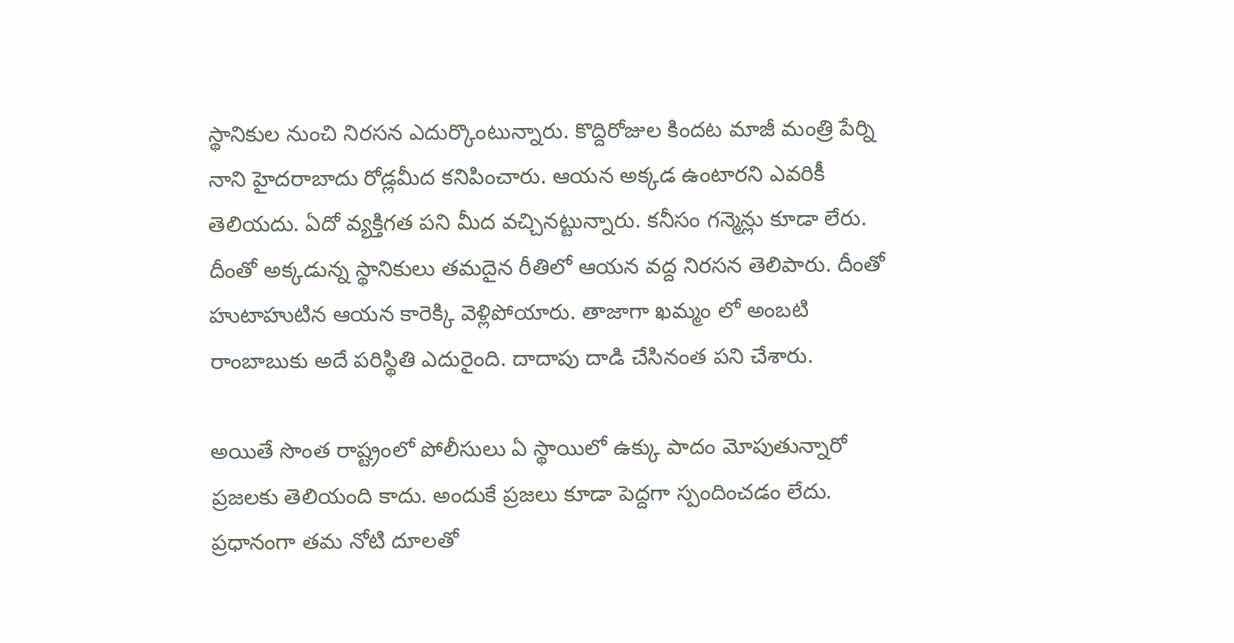స్థానికుల నుంచి నిరసన ఎదుర్కొంటున్నారు. కొద్దిరోజుల కిందట మాజీ మంత్రి పేర్ని నాని హైదరాబాదు రోడ్లమీద కనిపించారు. ఆయన అక్కడ ఉంటారని ఎవరికీ తెలియదు. ఏదో వ్యక్తిగత పని మీద వచ్చినట్టున్నారు. కనీసం గన్మెన్లు కూడా లేరు. దీంతో అక్కడున్న స్థానికులు తమదైన రీతిలో ఆయన వద్ద నిరసన తెలిపారు. దీంతో హుటాహుటిన ఆయన కారెక్కి వెళ్లిపోయారు. తాజాగా ఖమ్మం లో అంబటి రాంబాబుకు అదే పరిస్థితి ఎదురైంది. దాదాపు దాడి చేసినంత పని చేశారు.

అయితే సొంత రాష్ట్రంలో పోలీసులు ఏ స్థాయిలో ఉక్కు పాదం మోపుతున్నారో ప్రజలకు తెలియంది కాదు. అందుకే ప్రజలు కూడా పెద్దగా స్పందించడం లేదు. ప్రధానంగా తమ నోటి దూలతో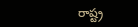రాష్ట్ర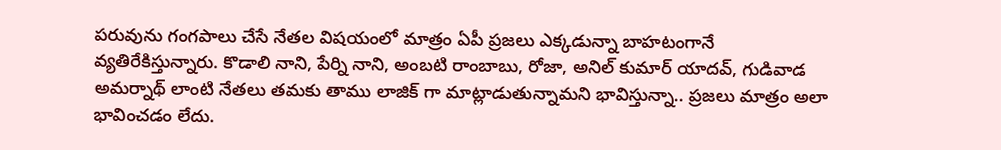పరువును గంగపాలు చేసే నేతల విషయంలో మాత్రం ఏపీ ప్రజలు ఎక్కడున్నా బాహటంగానే వ్యతిరేకిస్తున్నారు. కొడాలి నాని, పేర్ని నాని, అంబటి రాంబాబు, రోజా, అనిల్ కుమార్ యాదవ్, గుడివాడ అమర్నాథ్ లాంటి నేతలు తమకు తాము లాజిక్ గా మాట్లాడుతున్నామని భావిస్తున్నా.. ప్రజలు మాత్రం అలా భావించడం లేదు.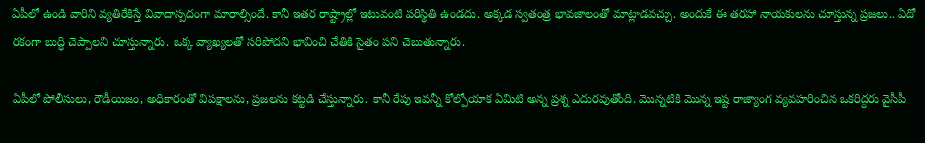ఏపీలో ఉండి వారిని వ్యతిరేకిస్తే వివాదాస్పదంగా మారాల్సిందే. కానీ ఇతర రాష్ట్రాల్లో ఇటువంటి పరిస్థితి ఉండదు. అక్కడ స్వతంత్ర భావజాలంతో మాట్లాడవచ్చు. అందుకే ఈ తరహా నాయకులను చూస్తున్న ప్రజలు.. ఏదో రకంగా బుద్ధి చెప్పాలని చూస్తున్నారు. ఒక్క వ్యాఖ్యలతో సరిపోదని భావించి చేతికి సైతం పని చెబుతున్నారు.

ఏపీలో పోలీసులు, రౌడీయిజం, అధికారంతో విపక్షాలను, ప్రజలను కట్టడి చేస్తున్నారు. కానీ రేపు ఇవన్నీ కోల్పోయాక ఏమిటి అన్న ప్రశ్న ఎదురవుతోంది. మొన్నటికి మొన్న ఇష్ట రాజ్యాంగ వ్యవహరించిన ఒకరిద్దరు వైసీపీ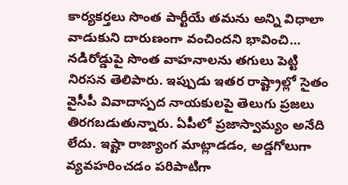కార్యకర్తలు సొంత పార్టీయే తమను అన్ని విధాలా వాడుకుని దారుణంగా వంచిందని భావించి… నడిరోడ్డుపై సొంత వాహనాలను తగులు పెట్టి నిరసన తెలిపారు. ఇప్పుడు ఇతర రాష్ట్రాల్లో సైతం వైసీపీ వివాదాస్పద నాయకులపై తెలుగు ప్రజలు తిరగబడుతున్నారు. ఏపీలో ప్రజాస్వామ్యం అనేది లేదు. ఇష్టా రాజ్యాంగ మాట్లాడడం, అడ్డగోలుగా వ్యవహరించడం పరిపాటిగా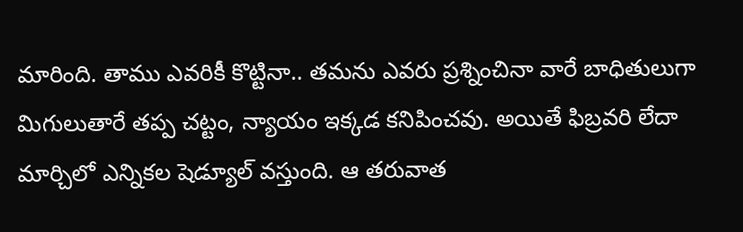మారింది. తాము ఎవరికీ కొట్టినా.. తమను ఎవరు ప్రశ్నించినా వారే బాధితులుగా మిగులుతారే తప్ప చట్టం, న్యాయం ఇక్కడ కనిపించవు. అయితే ఫిబ్రవరి లేదా మార్చిలో ఎన్నికల షెడ్యూల్ వస్తుంది. ఆ తరువాత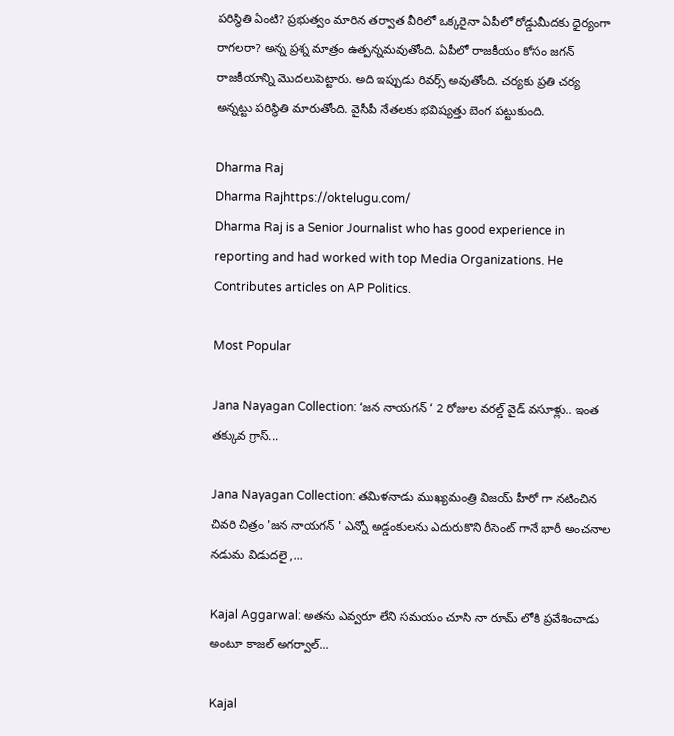పరిస్థితి ఏంటి? ప్రభుత్వం మారిన తర్వాత వీరిలో ఒక్కరైనా ఏపీలో రోడ్డుమీదకు ధైర్యంగా రాగలరా? అన్న ప్రశ్న మాత్రం ఉత్పన్నమవుతోంది. ఏపీలో రాజకీయం కోసం జగన్ రాజకీయాన్ని మొదలుపెట్టారు. అది ఇప్పుడు రివర్స్ అవుతోంది. చర్యకు ప్రతి చర్య అన్నట్టు పరిస్థితి మారుతోంది. వైసీపీ నేతలకు భవిష్యత్తు బెంగ పట్టుకుంది.

Dharma Raj
Dharma Rajhttps://oktelugu.com/
Dharma Raj is a Senior Journalist who has good experience in reporting and had worked with top Media Organizations. He Contributes articles on AP Politics.

Most Popular

Jana Nayagan Collection: ‘జన నాయగన్ ‘ 2 రోజుల వరల్డ్ వైడ్ వసూళ్లు.. ఇంత తక్కువ గ్రాస్...

Jana Nayagan Collection: తమిళనాడు ముఖ్యమంత్రి విజయ్ హీరో గా నటించిన చివరి చిత్రం 'జన నాయగన్ ' ఎన్నో అడ్డంకులను ఎదురుకొని రీసెంట్ గానే భారీ అంచనాల నడుమ విడుదలై ,...

Kajal Aggarwal: అతను ఎవ్వరూ లేని సమయం చూసి నా రూమ్ లోకి ప్రవేశించాడు అంటూ కాజల్ అగర్వాల్...

Kajal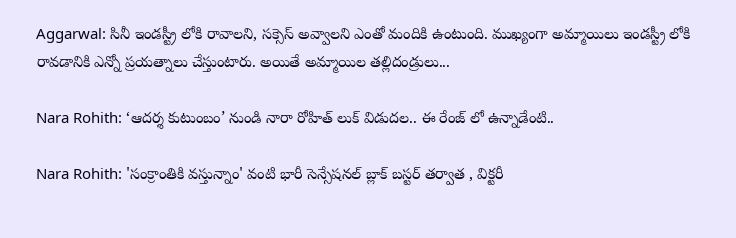Aggarwal: సినీ ఇండస్ట్రీ లోకి రావాలని, సక్సెస్ అవ్వాలని ఎంతో మందికి ఉంటుంది. ముఖ్యంగా అమ్మాయిలు ఇండస్ట్రీ లోకి రావడానికి ఎన్నో ప్రయత్నాలు చేస్తుంటారు. అయితే అమ్మాయిల తల్లిదండ్రులు...

Nara Rohith: ‘ఆదర్శ కుటుంబం’ నుండి నారా రోహిత్ లుక్ విడుదల.. ఈ రేంజ్ లో ఉన్నాడేంటి..

Nara Rohith: 'సంక్రాంతికి వస్తున్నాం' వంటి భారీ సెన్సేషనల్ బ్లాక్ బస్టర్ తర్వాత , విక్టరీ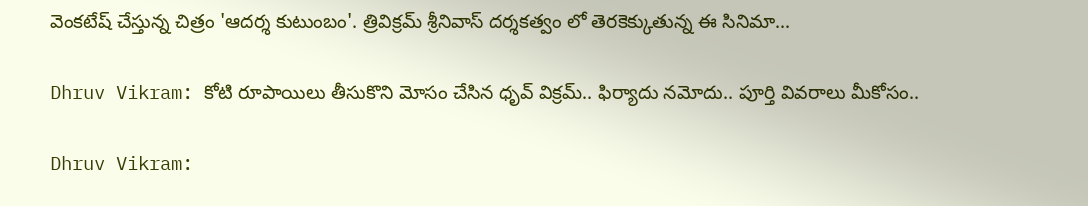వెంకటేష్ చేస్తున్న చిత్రం 'ఆదర్శ కుటుంబం'. త్రివిక్రమ్ శ్రీనివాస్ దర్శకత్వం లో తెరకెక్కుతున్న ఈ సినిమా...

Dhruv Vikram: కోటి రూపాయిలు తీసుకొని మోసం చేసిన ధృవ్ విక్రమ్.. ఫిర్యాదు నమోదు.. పూర్తి వివరాలు మీకోసం..

Dhruv Vikram: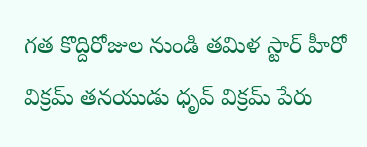గత కొద్దిరోజుల నుండి తమిళ స్టార్ హీరో విక్రమ్ తనయుడు ధృవ్ విక్రమ్ పేరు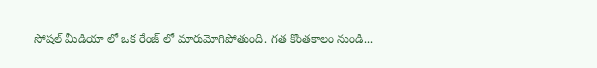సోషల్ మీడియా లో ఒక రేంజ్ లో మారుమోగిపోతుంది. గత కొంతకాలం నుండి...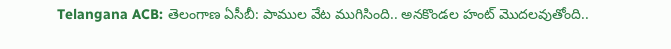Telangana ACB: తెలంగాణ ఏసీబీ: పాముల వేట ముగిసింది.. అనకొండల హంట్ మొదలవుతోంది..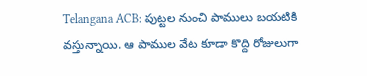Telangana ACB: పుట్టల నుంచి పాములు బయటికి వస్తున్నాయి. ఆ పాముల వేట కూడా కొద్ది రోజులుగా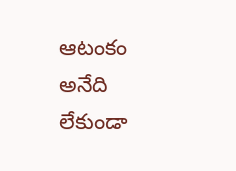ఆటంకం అనేది లేకుండా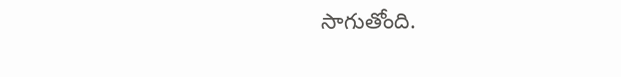సాగుతోంది.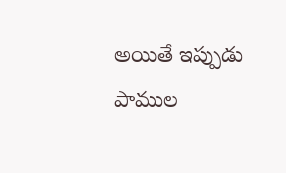అయితే ఇప్పుడు పాముల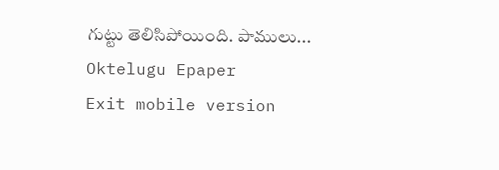గుట్టు తెలిసిపోయింది. పాములు...
Oktelugu Epaper
Exit mobile version